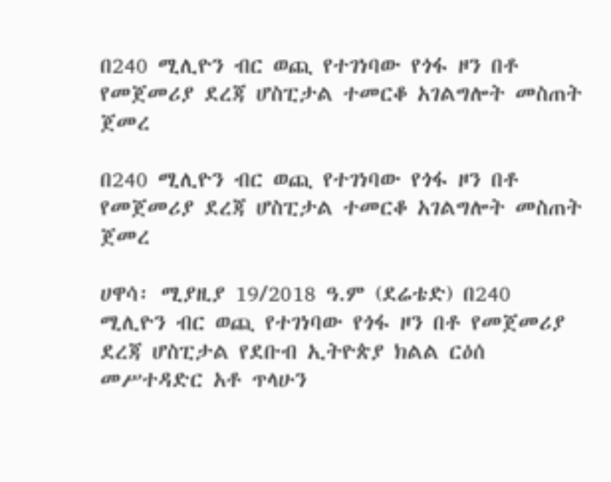በ240 ሚሊዮን ብር ወጪ የተገነባው የጎፋ ዞን በቶ የመጀመሪያ ደረጃ ሆስፒታል ተመርቆ አገልግሎት መስጠት ጀመረ

በ240 ሚሊዮን ብር ወጪ የተገነባው የጎፋ ዞን በቶ የመጀመሪያ ደረጃ ሆስፒታል ተመርቆ አገልግሎት መስጠት ጀመረ

ሀዋሳ፡ ሚያዚያ 19/2018 ዓ.ም (ደሬቴድ) በ240 ሚሊዮን ብር ወጪ የተገነባው የጎፋ ዞን በቶ የመጀመሪያ ደረጃ ሆስፒታል የደቡብ ኢትዮጵያ ክልል ርዕሰ መሥተዳድር አቶ ጥላሁን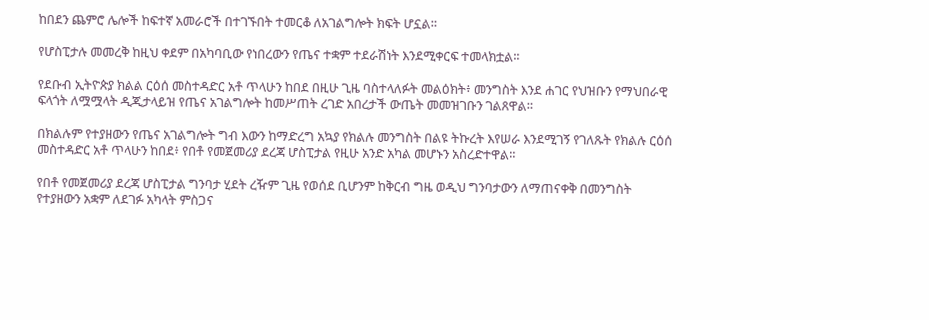ከበደን ጨምሮ ሌሎች ከፍተኛ አመራሮች በተገኙበት ተመርቆ ለአገልግሎት ክፍት ሆኗል።

የሆስፒታሉ መመረቅ ከዚህ ቀደም በአካባቢው የነበረውን የጤና ተቋም ተደራሽነት እንደሚቀርፍ ተመላክቷል፡፡

የደቡብ ኢትዮጵያ ክልል ርዕሰ መስተዳድር አቶ ጥላሁን ከበደ በዚሁ ጊዜ ባስተላለፉት መልዕክት፥ መንግስት እንደ ሐገር የህዝቡን የማህበራዊ ፍላጎት ለሟሟላት ዲጂታላይዝ የጤና አገልግሎት ከመሥጠት ረገድ አበረታች ውጤት መመዝገቡን ገልጸዋል።

በክልሉም የተያዘውን የጤና አገልግሎት ግብ እውን ከማድረግ አኳያ የክልሉ መንግስት በልዩ ትኩረት እየሠራ እንደሚገኝ የገለጹት የክልሉ ርዕሰ መስተዳድር አቶ ጥላሁን ከበደ፥ የበቶ የመጀመሪያ ደረጃ ሆስፒታል የዚሁ አንድ አካል መሆኑን አስረድተዋል።

የበቶ የመጀመሪያ ደረጃ ሆስፒታል ግንባታ ሂደት ረዥም ጊዜ የወሰደ ቢሆንም ከቅርብ ግዜ ወዲህ ግንባታውን ለማጠናቀቅ በመንግስት የተያዘውን አቋም ለደገፉ አካላት ምስጋና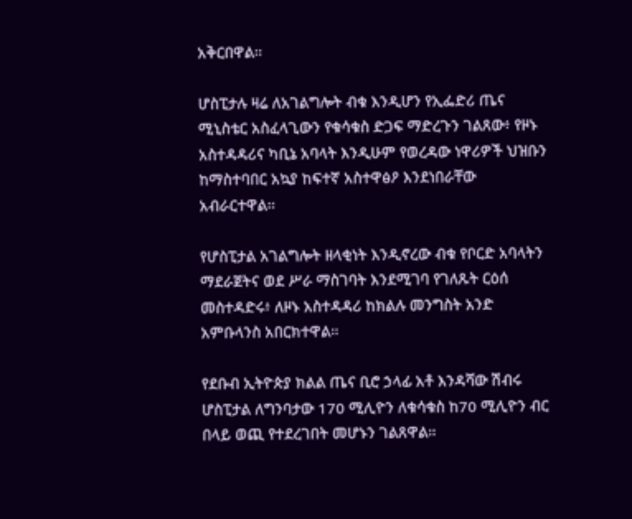አቅርበዋል።

ሆስፒታሉ ዛሬ ለአገልግሎት ብቁ እንዲሆን የኢፌድሪ ጤና ሚኒስቴር አስፈላጊውን የቁሳቁስ ድጋፍ ማድረጉን ገልጸው፥ የዞኑ አስተዳዳሪና ካቢኔ አባላት እንዲሁም የወረዳው ነዋሪዎች ህዝቡን ከማስተባበር አኳያ ከፍተኛ አስተዋፅዖ እንደነበራቸው አብራርተዋል።

የሆስፒታል አገልግሎት ዘላቂነት እንዲኖረው ብቁ የቦርድ አባላትን ማደራጀትና ወደ ሥራ ማስገባት እንደሚገባ የገለጹት ርዕሰ መስተዳድሩ፥ ለዞኑ አስተዳዳሪ ከክልሉ መንግስት አንድ አምቡላንስ አበርክተዋል።

የደቡብ ኢትዮጵያ ክልል ጤና ቢሮ ኃላፊ አቶ እንዳሻው ሽብሩ ሆስፒታል ለግንባታው 170 ሚሊዮን ለቁሳቁስ ከ70 ሚሊዮን ብር በላይ ወጪ የተደረገበት መሆኑን ገልጸዋል።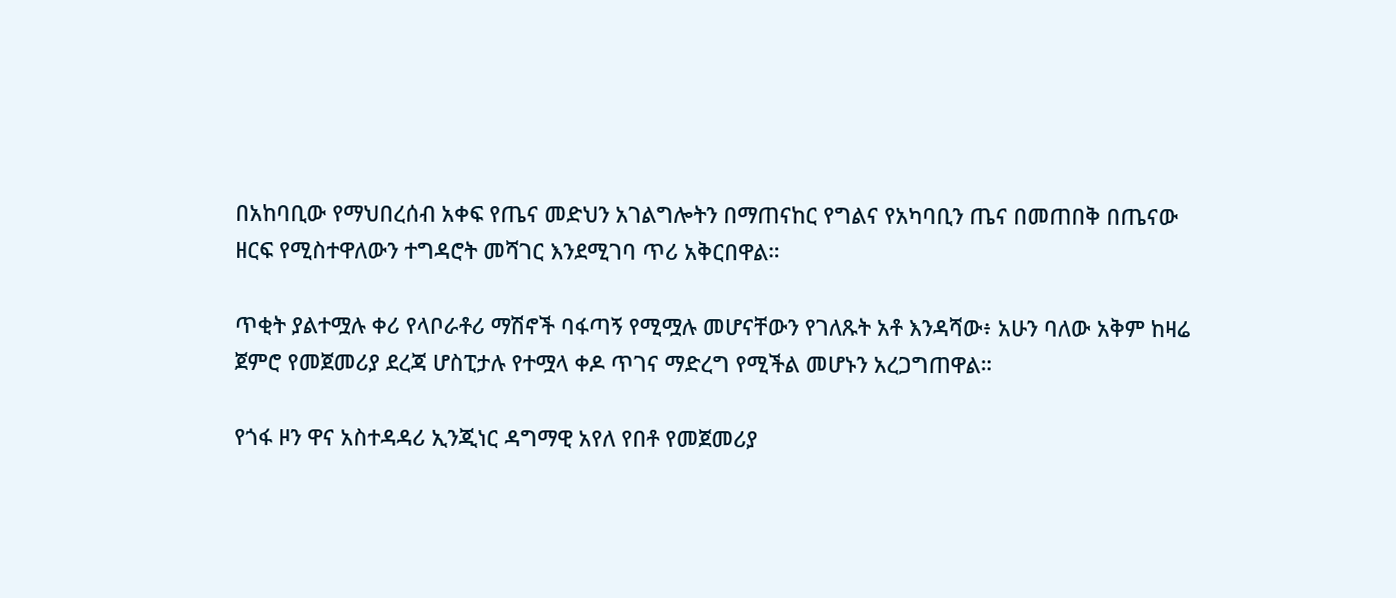በአከባቢው የማህበረሰብ አቀፍ የጤና መድህን አገልግሎትን በማጠናከር የግልና የአካባቢን ጤና በመጠበቅ በጤናው ዘርፍ የሚስተዋለውን ተግዳሮት መሻገር እንደሚገባ ጥሪ አቅርበዋል።

ጥቂት ያልተሟሉ ቀሪ የላቦራቶሪ ማሽኖች ባፋጣኝ የሚሟሉ መሆናቸውን የገለጹት አቶ እንዳሻው፥ አሁን ባለው አቅም ከዛሬ ጀምሮ የመጀመሪያ ደረጃ ሆስፒታሉ የተሟላ ቀዶ ጥገና ማድረግ የሚችል መሆኑን አረጋግጠዋል።

የጎፋ ዞን ዋና አስተዳዳሪ ኢንጂነር ዳግማዊ አየለ የበቶ የመጀመሪያ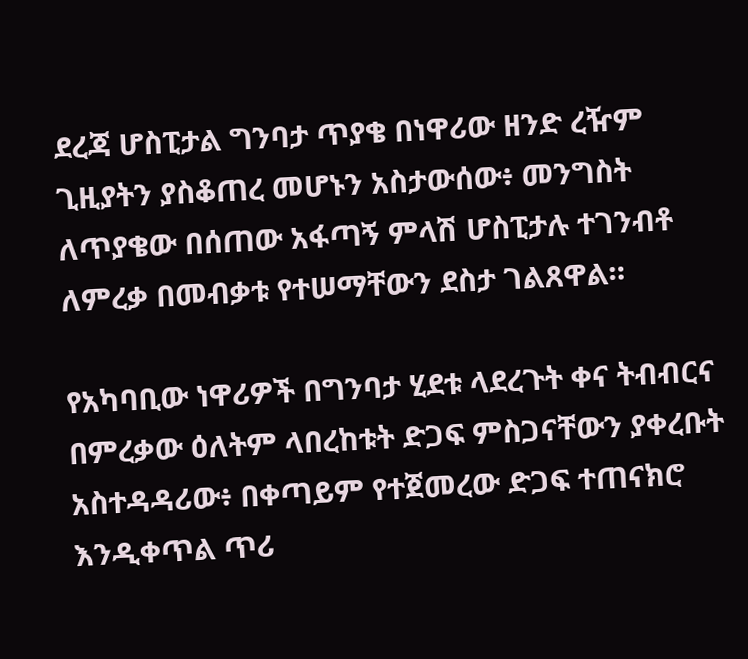ደረጃ ሆስፒታል ግንባታ ጥያቄ በነዋሪው ዘንድ ረዥም ጊዚያትን ያስቆጠረ መሆኑን አስታውሰው፥ መንግስት ለጥያቄው በሰጠው አፋጣኝ ምላሽ ሆስፒታሉ ተገንብቶ ለምረቃ በመብቃቱ የተሠማቸውን ደስታ ገልጸዋል።

የአካባቢው ነዋሪዎች በግንባታ ሂደቱ ላደረጉት ቀና ትብብርና በምረቃው ዕለትም ላበረከቱት ድጋፍ ምስጋናቸውን ያቀረቡት አስተዳዳሪው፥ በቀጣይም የተጀመረው ድጋፍ ተጠናክሮ እንዲቀጥል ጥሪ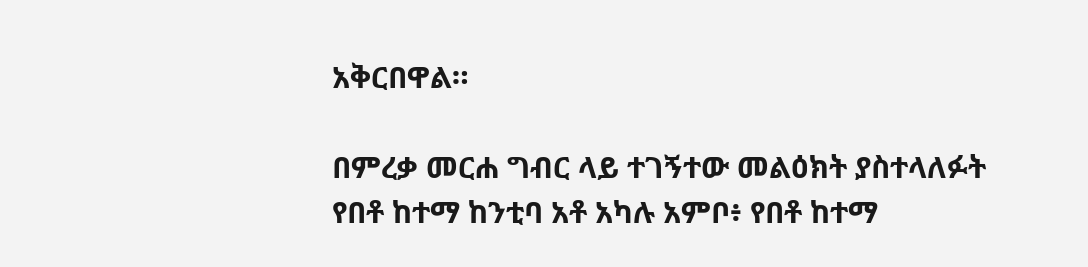አቅርበዋል።

በምረቃ መርሐ ግብር ላይ ተገኝተው መልዕክት ያስተላለፉት የበቶ ከተማ ከንቲባ አቶ አካሉ አምቦ፥ የበቶ ከተማ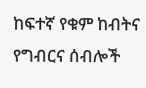ከፍተኛ የቁም ከብትና የግብርና ሰብሎች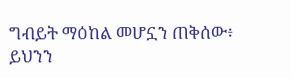ግብይት ማዕከል መሆኗን ጠቅሰው፥ ይህንን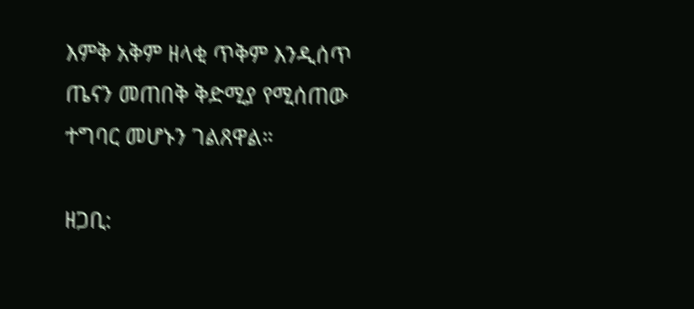እምቅ አቅም ዘላቂ ጥቅም እንዲሰጥ ጤናን መጠበቅ ቅድሚያ የሚሰጠው ተግባር መሆኑን ገልጸዋል።

ዘጋቢ: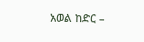አወል ከድር –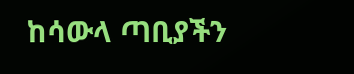ከሳውላ ጣቢያችን